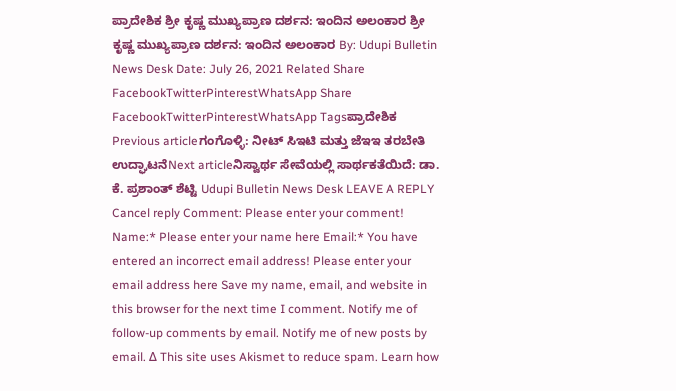ಪ್ರಾದೇಶಿಕ ಶ್ರೀ ಕೃಷ್ಣ ಮುಖ್ಯಪ್ರಾಣ ದರ್ಶನ: ಇಂದಿನ ಅಲಂಕಾರ ಶ್ರೀ ಕೃಷ್ಣ ಮುಖ್ಯಪ್ರಾಣ ದರ್ಶನ: ಇಂದಿನ ಅಲಂಕಾರ By: Udupi Bulletin News Desk Date: July 26, 2021 Related Share FacebookTwitterPinterestWhatsApp Share FacebookTwitterPinterestWhatsApp Tagsಪ್ರಾದೇಶಿಕ Previous articleಗಂಗೊಳ್ಳಿ: ನೀಟ್ ಸಿಇಟಿ ಮತ್ತು ಜೆಇಇ ತರಬೇತಿ ಉದ್ಘಾಟನೆNext articleನಿಸ್ವಾರ್ಥ ಸೇವೆಯಲ್ಲಿ ಸಾರ್ಥಕತೆಯಿದೆ: ಡಾ. ಕೆ. ಪ್ರಶಾಂತ್ ಶೆಟ್ಟಿ Udupi Bulletin News Desk LEAVE A REPLY Cancel reply Comment: Please enter your comment! Name:* Please enter your name here Email:* You have entered an incorrect email address! Please enter your email address here Save my name, email, and website in this browser for the next time I comment. Notify me of follow-up comments by email. Notify me of new posts by email. Δ This site uses Akismet to reduce spam. Learn how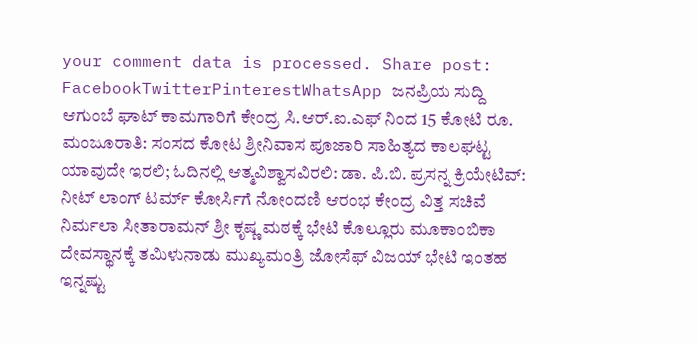your comment data is processed. Share post: FacebookTwitterPinterestWhatsApp ಜನಪ್ರಿಯ ಸುದ್ದಿ ಆಗುಂಬೆ ಘಾಟ್ ಕಾಮಗಾರಿಗೆ ಕೇಂದ್ರ ಸಿ.ಆರ್.ಐ.ಎಫ್ ನಿಂದ 15 ಕೋಟಿ ರೂ. ಮಂಜೂರಾತಿ: ಸಂಸದ ಕೋಟ ಶ್ರೀನಿವಾಸ ಪೂಜಾರಿ ಸಾಹಿತ್ಯದ ಕಾಲಘಟ್ಟ ಯಾವುದೇ ಇರಲಿ; ಓದಿನಲ್ಲಿ ಆತ್ಮವಿಶ್ವಾಸವಿರಲಿ: ಡಾ. ಪಿ.ಬಿ. ಪ್ರಸನ್ನ ಕ್ರಿಯೇಟಿವ್: ನೀಟ್ ಲಾಂಗ್ ಟರ್ಮ್ ಕೋರ್ಸಿಗೆ ನೋಂದಣಿ ಆರಂಭ ಕೇಂದ್ರ ವಿತ್ತ ಸಚಿವೆ ನಿರ್ಮಲಾ ಸೀತಾರಾಮನ್ ಶ್ರೀ ಕೃಷ್ಣ ಮಠಕ್ಕೆ ಭೇಟಿ ಕೊಲ್ಲೂರು ಮೂಕಾಂಬಿಕಾ ದೇವಸ್ಥಾನಕ್ಕೆ ತಮಿಳುನಾಡು ಮುಖ್ಯಮಂತ್ರಿ ಜೋಸೆಫ್ ವಿಜಯ್ ಭೇಟಿ ಇಂತಹ ಇನ್ನಷ್ಟು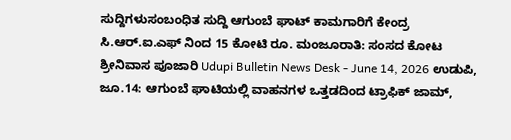ಸುದ್ದಿಗಳುಸಂಬಂಧಿತ ಸುದ್ದಿ ಆಗುಂಬೆ ಘಾಟ್ ಕಾಮಗಾರಿಗೆ ಕೇಂದ್ರ ಸಿ.ಆರ್.ಐ.ಎಫ್ ನಿಂದ 15 ಕೋಟಿ ರೂ. ಮಂಜೂರಾತಿ: ಸಂಸದ ಕೋಟ ಶ್ರೀನಿವಾಸ ಪೂಜಾರಿ Udupi Bulletin News Desk - June 14, 2026 ಉಡುಪಿ, ಜೂ.14: ಆಗುಂಬೆ ಘಾಟಿಯಲ್ಲಿ ವಾಹನಗಳ ಒತ್ತಡದಿಂದ ಟ್ರಾಫಿಕ್ ಜಾಮ್,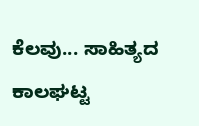ಕೆಲವು... ಸಾಹಿತ್ಯದ ಕಾಲಘಟ್ಟ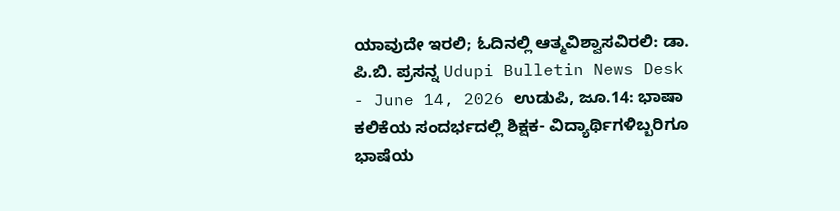ಯಾವುದೇ ಇರಲಿ; ಓದಿನಲ್ಲಿ ಆತ್ಮವಿಶ್ವಾಸವಿರಲಿ: ಡಾ. ಪಿ.ಬಿ. ಪ್ರಸನ್ನ Udupi Bulletin News Desk - June 14, 2026 ಉಡುಪಿ, ಜೂ.14: ಭಾಷಾ ಕಲಿಕೆಯ ಸಂದರ್ಭದಲ್ಲಿ ಶಿಕ್ಷಕ- ವಿದ್ಯಾರ್ಥಿಗಳಿಬ್ಬರಿಗೂ ಭಾಷೆಯ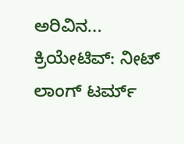ಅರಿವಿನ... ಕ್ರಿಯೇಟಿವ್: ನೀಟ್ ಲಾಂಗ್ ಟರ್ಮ್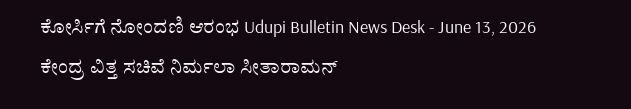ಕೋರ್ಸಿಗೆ ನೋಂದಣಿ ಆರಂಭ Udupi Bulletin News Desk - June 13, 2026 ಕೇಂದ್ರ ವಿತ್ತ ಸಚಿವೆ ನಿರ್ಮಲಾ ಸೀತಾರಾಮನ್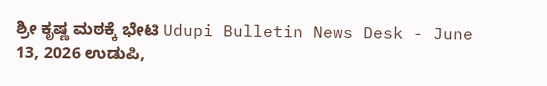ಶ್ರೀ ಕೃಷ್ಣ ಮಠಕ್ಕೆ ಭೇಟಿ Udupi Bulletin News Desk - June 13, 2026 ಉಡುಪಿ,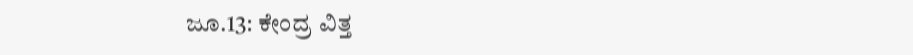ಜೂ.13: ಕೇಂದ್ರ ವಿತ್ತ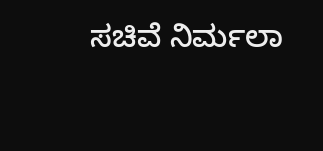ಸಚಿವೆ ನಿರ್ಮಲಾ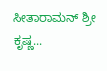ಸೀತಾರಾಮನ್ ಶ್ರೀ ಕೃಷ್ಣ...